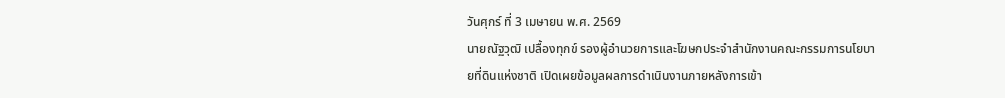วันศุกร์ ที่ 3 เมษายน พ.ศ. 2569
นายณัฐวุฒิ เปลื้องทุกข์ รองผู้อำนวยการและโฆษกประจำสำนักงานคณะกรรมการนโยบายที่ดินแห่งชาติ เปิดเผยข้อมูลผลการดำเนินงานภายหลังการเข้า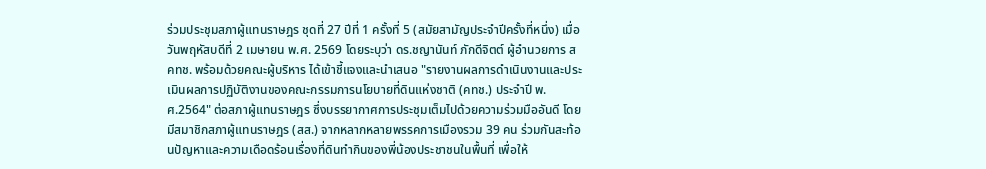ร่วมประชุมสภาผู้แทนราษฎร ชุดที่ 27 ปีที่ 1 ครั้งที่ 5 (สมัยสามัญประจำปีครั้งที่หนึ่ง) เมื่อวันพฤหัสบดีที่ 2 เมษายน พ.ศ. 2569 โดยระบุว่า ดร.ชญานันท์ ภักดีจิตต์ ผู้อำนวยการ สคทช. พร้อมด้วยคณะผู้บริหาร ได้เข้าชี้แจงและนำเสนอ "รายงานผลการดำเนินงานและประเมินผลการปฏิบัติงานของคณะกรรมการนโยบายที่ดินแห่งชาติ (คทช.) ประจำปี พ.ศ.2564" ต่อสภาผู้แทนราษฎร ซึ่งบรรยากาศการประชุมเต็มไปด้วยความร่วมมืออันดี โดยมีสมาชิกสภาผู้แทนราษฎร (สส.) จากหลากหลายพรรคการเมืองรวม 39 คน ร่วมกันสะท้อนปัญหาและความเดือดร้อนเรื่องที่ดินทำกินของพี่น้องประชาชนในพื้นที่ เพื่อให้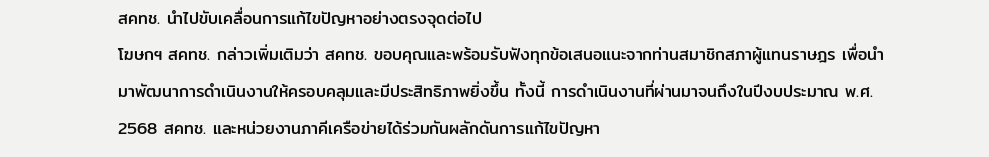สคทช. นำไปขับเคลื่อนการแก้ไขปัญหาอย่างตรงจุดต่อไป
โฆษกฯ สคทช. กล่าวเพิ่มเติมว่า สคทช. ขอบคุณและพร้อมรับฟังทุกข้อเสนอแนะจากท่านสมาชิกสภาผู้แทนราษฎร เพื่อนำมาพัฒนาการดำเนินงานให้ครอบคลุมและมีประสิทธิภาพยิ่งขึ้น ทั้งนี้ การดำเนินงานที่ผ่านมาจนถึงในปีงบประมาณ พ.ศ. 2568 สคทช. และหน่วยงานภาคีเครือข่ายได้ร่วมกันผลักดันการแก้ไขปัญหา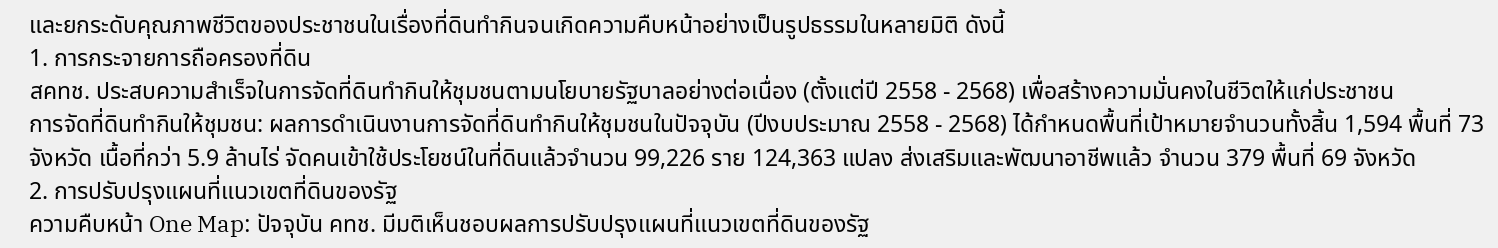และยกระดับคุณภาพชีวิตของประชาชนในเรื่องที่ดินทำกินจนเกิดความคืบหน้าอย่างเป็นรูปธรรมในหลายมิติ ดังนี้
1. การกระจายการถือครองที่ดิน
สคทช. ประสบความสำเร็จในการจัดที่ดินทำกินให้ชุมชนตามนโยบายรัฐบาลอย่างต่อเนื่อง (ตั้งแต่ปี 2558 - 2568) เพื่อสร้างความมั่นคงในชีวิตให้แก่ประชาชน
การจัดที่ดินทำกินให้ชุมชน: ผลการดำเนินงานการจัดที่ดินทำกินให้ชุมชนในปัจจุบัน (ปีงบประมาณ 2558 - 2568) ได้กำหนดพื้นที่เป้าหมายจำนวนทั้งสิ้น 1,594 พื้นที่ 73 จังหวัด เนื้อที่กว่า 5.9 ล้านไร่ จัดคนเข้าใช้ประโยชน์ในที่ดินแล้วจำนวน 99,226 ราย 124,363 แปลง ส่งเสริมและพัฒนาอาชีพแล้ว จำนวน 379 พื้นที่ 69 จังหวัด
2. การปรับปรุงแผนที่แนวเขตที่ดินของรัฐ
ความคืบหน้า One Map: ปัจจุบัน คทช. มีมติเห็นชอบผลการปรับปรุงแผนที่แนวเขตที่ดินของรัฐ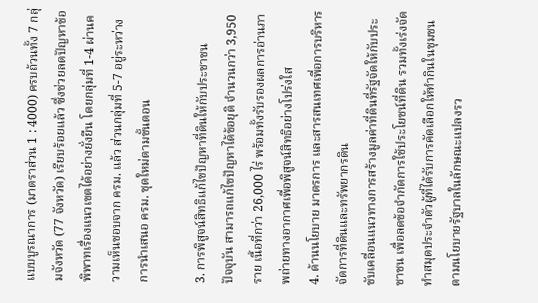แบบบูรณาการ (มาตราส่วน 1 : 4000) ครบถ้วนทั้ง 7 กลุ่มจังหวัด (77 จังหวัด) เรียบร้อยแล้ว ซึ่งช่วยลดปัญหาข้อพิพาทเรื่องแนวเขตได้อย่างยั่งยืน โดยกลุ่มที่ 1-4 ผ่านความเห็นชอบจาก ครม. แล้ว ส่วนกลุ่มที่ 5-7 อยู่ระหว่าง การนำเสนอ ครม. ชุดใหม่ตามขั้นตอน

3. การพิสูจน์สิทธิแก้ไขปัญหาที่ดินให้กับประชาชน
ปัจจุบัน สามารถแก้ไขปัญหาได้ข้อยุติ จำนวนกว่า 3,950 ราย เนื้อที่กว่า 26,000 ไร่ พร้อมทั้งรับรองผลการอ่านภาพถ่ายทางอากาศเพื่อพิสูจน์สิทธิอย่างโปร่งใส
4. ด้านนโยบาย มาตรการ และสารสนเทศเพื่อการบริหารจัดการที่ดินและทรัพยากรดิน
ขับเคลื่อนแนวทางการสร้างมูลค่าที่ดินที่รัฐจัดให้กับประชาชน เพื่อลดข้อจำกัดการใช้ประโยชน์ที่ดิน รวมทั้งเร่งจัดทำสมุดประจำตัวผู้ที่ได้รับการคัดเลือกให้ทำกินในชุมชนตามนโยบายรัฐบาลในลักษณะแปลงรว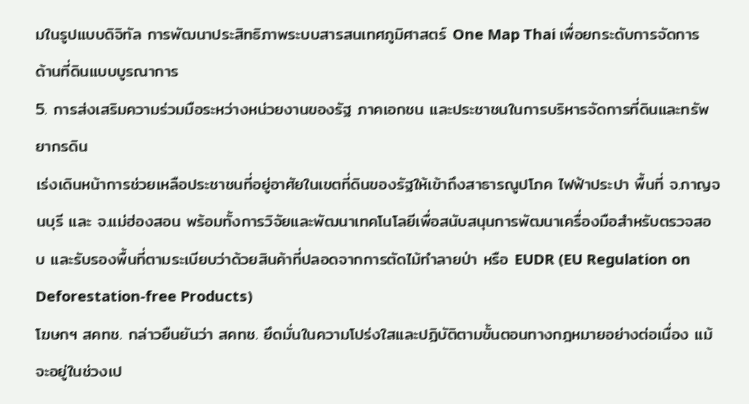มในรูปแบบดิจิทัล การพัฒนาประสิทธิภาพระบบสารสนเทศภูมิศาสตร์ One Map Thai เพื่อยกระดับการจัดการด้านที่ดินแบบบูรณาการ
5. การส่งเสริมความร่วมมือระหว่างหน่วยงานของรัฐ ภาคเอกชน และประชาชนในการบริหารจัดการที่ดินและทรัพยากรดิน
เร่งเดินหน้าการช่วยเหลือประชาชนที่อยู่อาศัยในเขตที่ดินของรัฐให้เข้าถึงสาธารณูปโภค ไฟฟ้าประปา พื้นที่ จ.กาญจนบุรี และ จ.แม่ฮ่องสอน พร้อมทั้งการวิจัยและพัฒนาเทคโนโลยีเพื่อสนับสนุนการพัฒนาเครื่องมือสำหรับตรวจสอบ และรับรองพื้นที่ตามระเบียบว่าด้วยสินค้าที่ปลอดจากการตัดไม้ทำลายป่า หรือ EUDR (EU Regulation on Deforestation-free Products)
โฆษกฯ สคทช. กล่าวยืนยันว่า สคทช. ยึดมั่นในความโปร่งใสและปฏิบัติตามขั้นตอนทางกฎหมายอย่างต่อเนื่อง แม้จะอยู่ในช่วงเป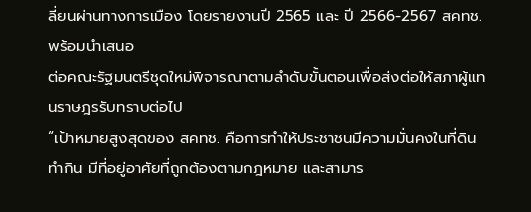ลี่ยนผ่านทางการเมือง โดยรายงานปี 2565 และ ปี 2566-2567 สคทช. พร้อมนำเสนอ
ต่อคณะรัฐมนตรีชุดใหม่พิจารณาตามลำดับขั้นตอนเพื่อส่งต่อให้สภาผู้แทนราษฎรรับทราบต่อไป
“เป้าหมายสูงสุดของ สคทช. คือการทำให้ประชาชนมีความมั่นคงในที่ดินทำกิน มีที่อยู่อาศัยที่ถูกต้องตามกฎหมาย และสามาร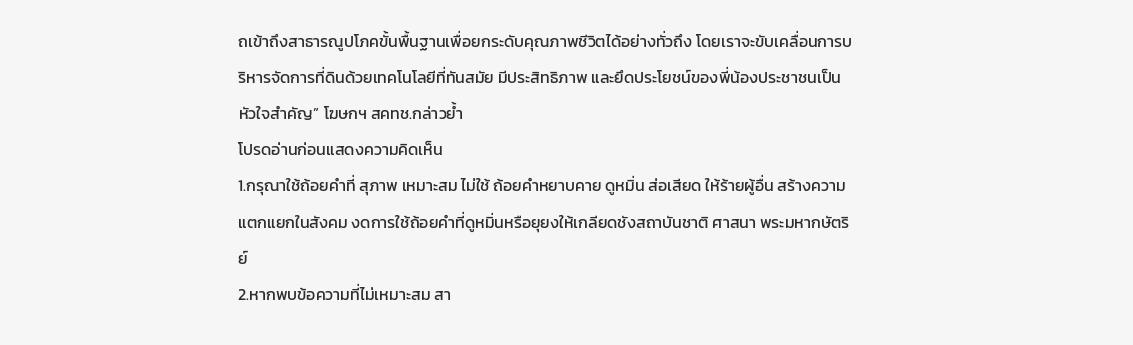ถเข้าถึงสาธารณูปโภคขั้นพื้นฐานเพื่อยกระดับคุณภาพชีวิตได้อย่างทั่วถึง โดยเราจะขับเคลื่อนการบริหารจัดการที่ดินด้วยเทคโนโลยีที่ทันสมัย มีประสิทธิภาพ และยึดประโยชน์ของพี่น้องประชาชนเป็นหัวใจสำคัญ” โฆษกฯ สคทช.กล่าวย้ำ
โปรดอ่านก่อนแสดงความคิดเห็น
1.กรุณาใช้ถ้อยคำที่ สุภาพ เหมาะสม ไม่ใช้ ถ้อยคำหยาบคาย ดูหมิ่น ส่อเสียด ให้ร้ายผู้อื่น สร้างความแตกแยกในสังคม งดการใช้ถ้อยคำที่ดูหมิ่นหรือยุยงให้เกลียดชังสถาบันชาติ ศาสนา พระมหากษัตริย์
2.หากพบข้อความที่ไม่เหมาะสม สา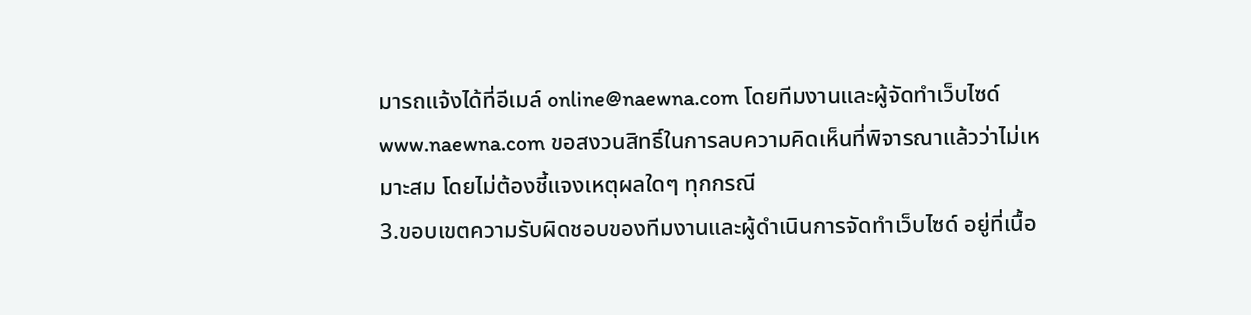มารถแจ้งได้ที่อีเมล์ online@naewna.com โดยทีมงานและผู้จัดทำเว็บไซด์ www.naewna.com ขอสงวนสิทธิ์ในการลบความคิดเห็นที่พิจารณาแล้วว่าไม่เหมาะสม โดยไม่ต้องชี้แจงเหตุผลใดๆ ทุกกรณี
3.ขอบเขตความรับผิดชอบของทีมงานและผู้ดำเนินการจัดทำเว็บไซด์ อยู่ที่เนื้อ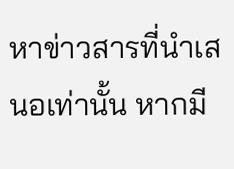หาข่าวสารที่นำเสนอเท่านั้น หากมี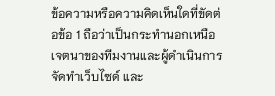ข้อความหรือความคิดเห็นใดที่ขัดต่อข้อ 1 ถือว่าเป็นกระทำนอกเหนือเจตนาของทีมงานและผู้ดำเนินการจัดทำเว็บไซด์ และ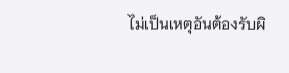ไม่เป็นเหตุอันต้องรับผิ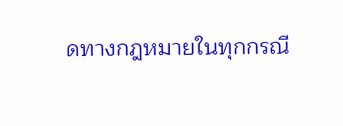ดทางกฎหมายในทุกกรณี